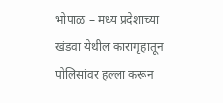भोपाळ – मध्य प्रदेशाच्या खंडवा येथील कारागृहातून पोलिसांवर हल्ला करून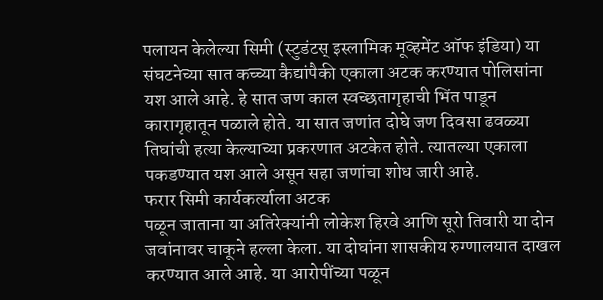पलायन केलेल्या सिमी (स्टुडंटस् इस्लामिक मूव्हमेंट ऑफ इंडिया) या संघटनेच्या सात कच्च्या कैद्यांपैकी एकाला अटक करण्यात पोलिसांना यश आले आहे. हे सात जण काल स्वच्छतागृहाची भिंत पाडून कारागृहातून पळाले होते. या सात जणांत दोघे जण दिवसा ढवळ्या तिघांची हत्या केल्याच्या प्रकरणात अटकेत होते. त्यातल्या एकाला पकडण्यात यश आले असून सहा जणांचा शोध जारी आहे.
फरार सिमी कार्यकर्त्याला अटक
पळून जाताना या अतिरेक्यांनी लोकेश हिरवे आणि सूरो तिवारी या दोन जवांनावर चाकूने हल्ला केला. या दोघांना शासकीय रुग्णालयात दाखल करण्यात आले आहे. या आरोपींच्या पळून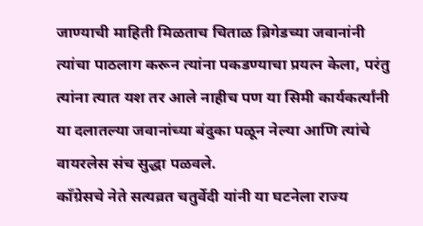जाण्याची माहिती मिळताच चिताळ ब्रिगेडच्या जवानांनी त्यांचा पाठलाग करून त्यांना पकडण्याचा प्रयत्न केला, परंतु त्यांना त्यात यश तर आले नाहीच पण या सिमी कार्यकर्त्यांनी या दलातल्या जवानांच्या बंदुका पळून नेल्या आणि त्यांचे वायरलेस संच सुद्धा पळवले.
कॉंग्रेसचे नेते सत्यव्रत चतुर्वेदी यांनी या घटनेला राज्य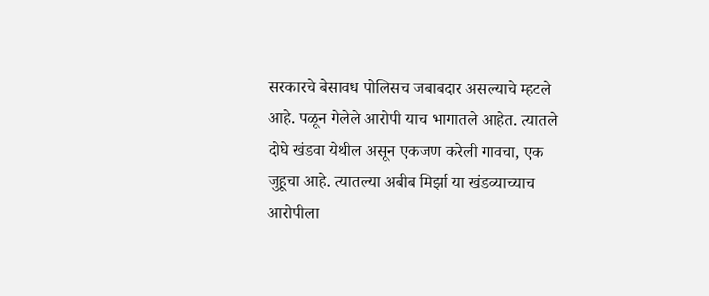सरकारचे बेसावध पोलिसच जबाबदार असल्याचे म्हटले आहे. पळून गेलेले आरोपी याच भागातले आहेत. त्यातले दोघे खंडवा येथील असून एकजण करेली गावचा, एक जुहूचा आहे. त्यातल्या अबीब मिर्झा या खंडव्याच्याच आरोपीला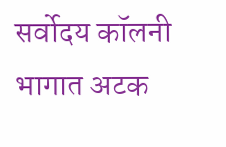सर्वोदय कॉलनी भागात अटक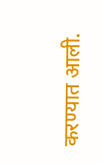करण्यात आली.